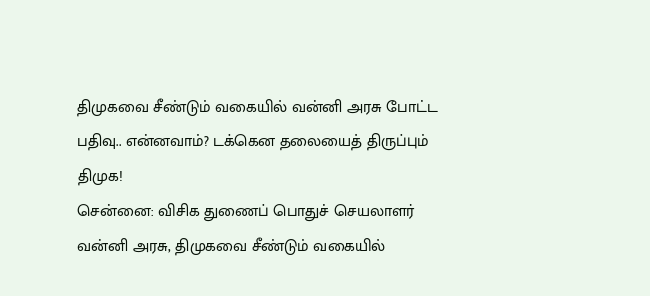திமுகவை சீண்டும் வகையில் வன்னி அரசு போட்ட பதிவு.. என்னவாம்? டக்கென தலையைத் திருப்பும் திமுக!
சென்னை: விசிக துணைப் பொதுச் செயலாளர் வன்னி அரசு, திமுகவை சீண்டும் வகையில்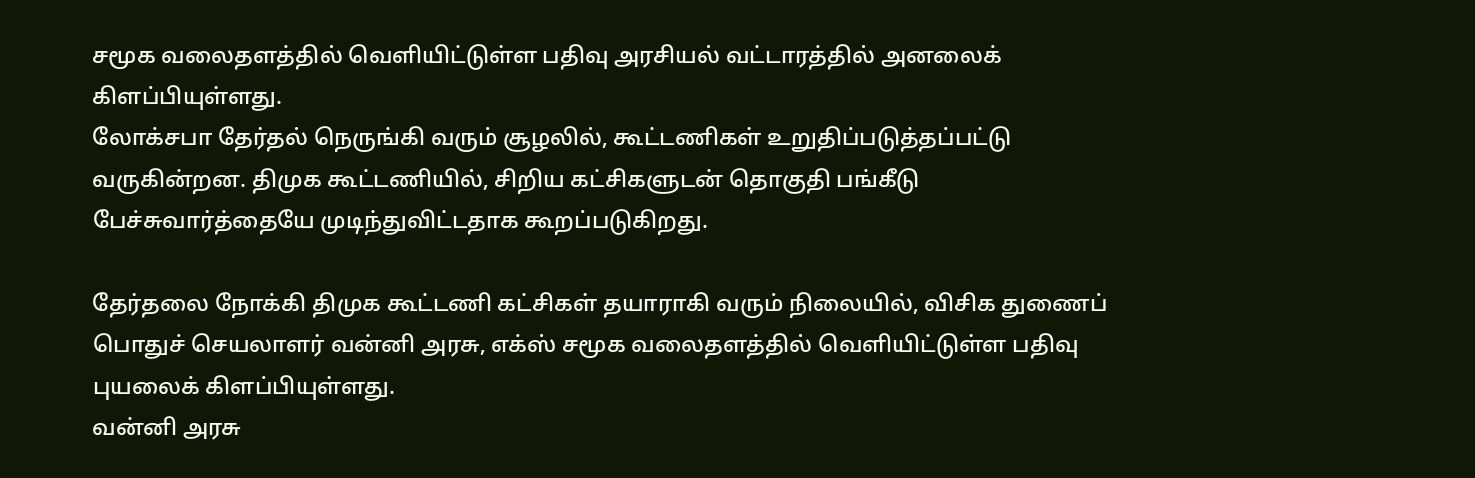சமூக வலைதளத்தில் வெளியிட்டுள்ள பதிவு அரசியல் வட்டாரத்தில் அனலைக் கிளப்பியுள்ளது.
லோக்சபா தேர்தல் நெருங்கி வரும் சூழலில், கூட்டணிகள் உறுதிப்படுத்தப்பட்டு வருகின்றன. திமுக கூட்டணியில், சிறிய கட்சிகளுடன் தொகுதி பங்கீடு பேச்சுவார்த்தையே முடிந்துவிட்டதாக கூறப்படுகிறது.

தேர்தலை நோக்கி திமுக கூட்டணி கட்சிகள் தயாராகி வரும் நிலையில், விசிக துணைப் பொதுச் செயலாளர் வன்னி அரசு, எக்ஸ் சமூக வலைதளத்தில் வெளியிட்டுள்ள பதிவு புயலைக் கிளப்பியுள்ளது.
வன்னி அரசு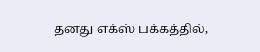தனது எக்ஸ் பக்கத்தில்,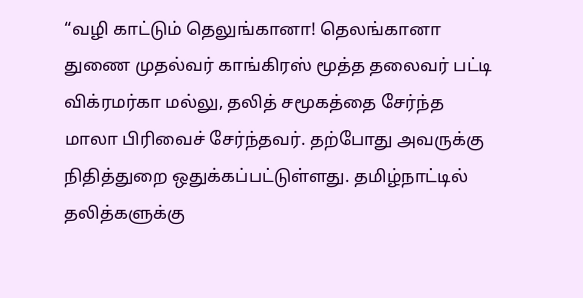“வழி காட்டும் தெலுங்கானா! தெலங்கானா துணை முதல்வர் காங்கிரஸ் மூத்த தலைவர் பட்டி விக்ரமர்கா மல்லு, தலித் சமூகத்தை சேர்ந்த மாலா பிரிவைச் சேர்ந்தவர். தற்போது அவருக்கு நிதித்துறை ஒதுக்கப்பட்டுள்ளது. தமிழ்நாட்டில் தலித்களுக்கு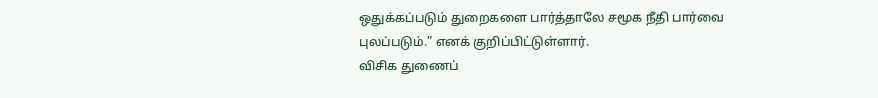ஒதுக்கப்படும் துறைகளை பார்த்தாலே சமூக நீதி பார்வை புலப்படும்.” எனக் குறிப்பிட்டுள்ளார்.
விசிக துணைப்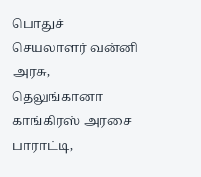பொதுச் செயலாளர் வன்னி அரசு, தெலுங்கானா காங்கிரஸ் அரசை பாராட்டி,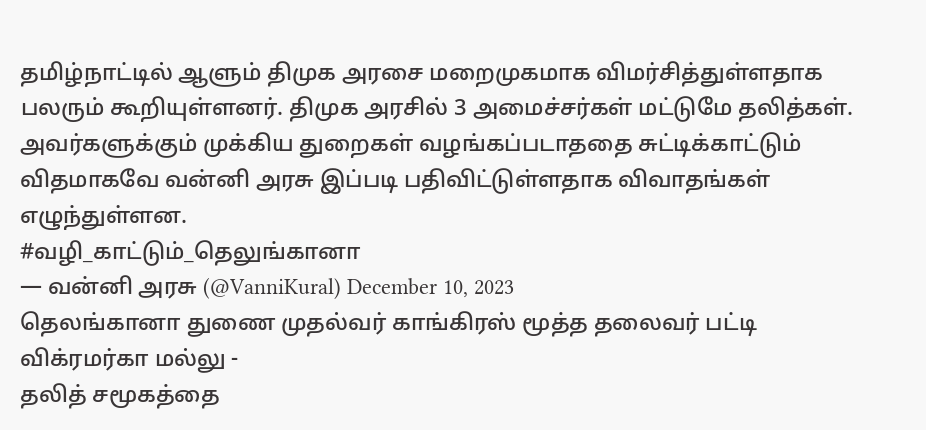தமிழ்நாட்டில் ஆளும் திமுக அரசை மறைமுகமாக விமர்சித்துள்ளதாக பலரும் கூறியுள்ளனர். திமுக அரசில் 3 அமைச்சர்கள் மட்டுமே தலித்கள். அவர்களுக்கும் முக்கிய துறைகள் வழங்கப்படாததை சுட்டிக்காட்டும் விதமாகவே வன்னி அரசு இப்படி பதிவிட்டுள்ளதாக விவாதங்கள் எழுந்துள்ளன.
#வழி_காட்டும்_தெலுங்கானா
— வன்னி அரசு (@VanniKural) December 10, 2023
தெலங்கானா துணை முதல்வர் காங்கிரஸ் மூத்த தலைவர் பட்டி விக்ரமர்கா மல்லு -
தலித் சமூகத்தை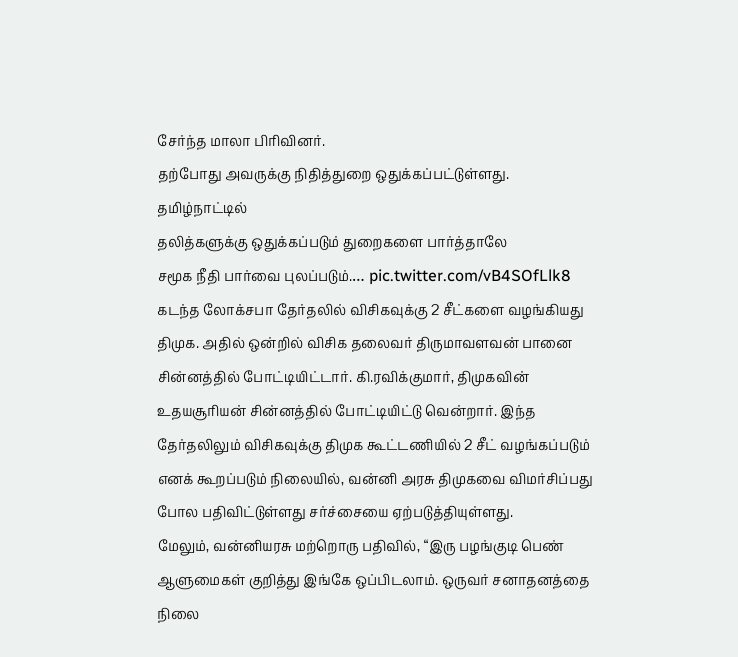சேர்ந்த மாலா பிரிவினர்.
தற்போது அவருக்கு நிதித்துறை ஒதுக்கப்பட்டுள்ளது.
தமிழ்நாட்டில்
தலித்களுக்கு ஒதுக்கப்படும் துறைகளை பார்த்தாலே
சமூக நீதி பார்வை புலப்படும்.… pic.twitter.com/vB4SOfLlk8
கடந்த லோக்சபா தேர்தலில் விசிகவுக்கு 2 சீட்களை வழங்கியது திமுக. அதில் ஒன்றில் விசிக தலைவர் திருமாவளவன் பானை சின்னத்தில் போட்டியிட்டார். கி.ரவிக்குமார், திமுகவின் உதயசூரியன் சின்னத்தில் போட்டியிட்டு வென்றார். இந்த தேர்தலிலும் விசிகவுக்கு திமுக கூட்டணியில் 2 சீட் வழங்கப்படும் எனக் கூறப்படும் நிலையில், வன்னி அரசு திமுகவை விமர்சிப்பது போல பதிவிட்டுள்ளது சர்ச்சையை ஏற்படுத்தியுள்ளது.
மேலும், வன்னியரசு மற்றொரு பதிவில், “இரு பழங்குடி பெண் ஆளுமைகள் குறித்து இங்கே ஒப்பிடலாம். ஒருவர் சனாதனத்தை நிலை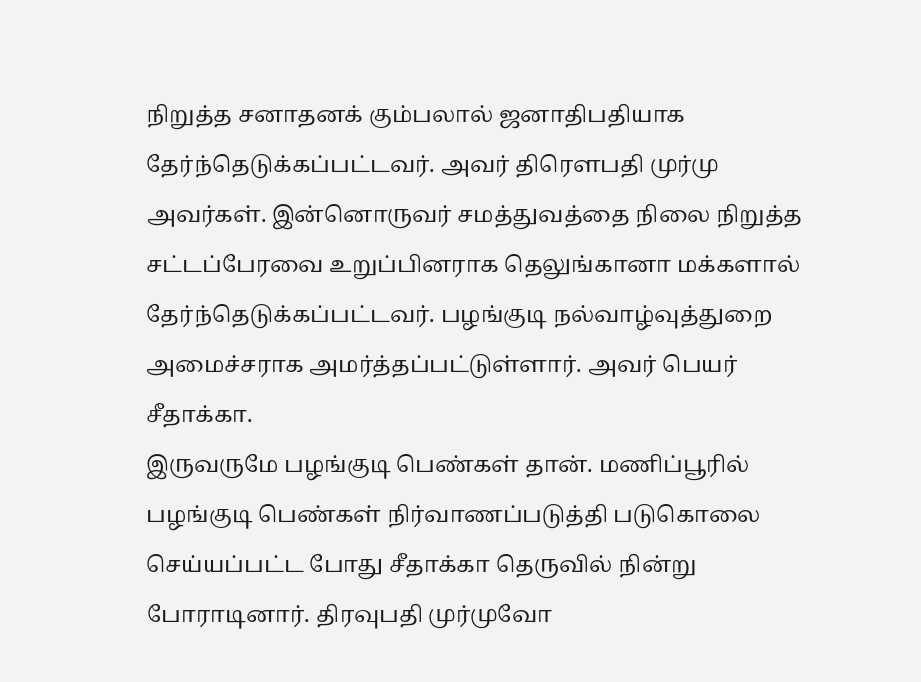நிறுத்த சனாதனக் கும்பலால் ஜனாதிபதியாக தேர்ந்தெடுக்கப்பட்டவர். அவர் திரெளபதி முர்மு அவர்கள். இன்னொருவர் சமத்துவத்தை நிலை நிறுத்த சட்டப்பேரவை உறுப்பினராக தெலுங்கானா மக்களால் தேர்ந்தெடுக்கப்பட்டவர். பழங்குடி நல்வாழ்வுத்துறை அமைச்சராக அமர்த்தப்பட்டுள்ளார். அவர் பெயர் சீதாக்கா.
இருவருமே பழங்குடி பெண்கள் தான். மணிப்பூரில் பழங்குடி பெண்கள் நிர்வாணப்படுத்தி படுகொலை செய்யப்பட்ட போது சீதாக்கா தெருவில் நின்று போராடினார். திரவுபதி முர்முவோ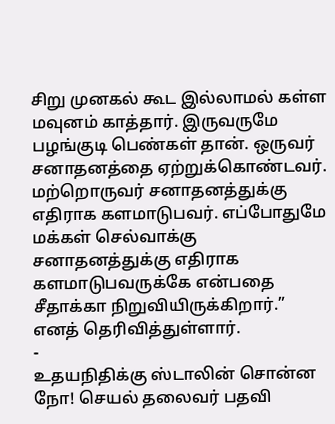சிறு முனகல் கூட இல்லாமல் கள்ள மவுனம் காத்தார். இருவருமே பழங்குடி பெண்கள் தான். ஒருவர் சனாதனத்தை ஏற்றுக்கொண்டவர். மற்றொருவர் சனாதனத்துக்கு எதிராக களமாடுபவர். எப்போதுமே மக்கள் செல்வாக்கு சனாதனத்துக்கு எதிராக களமாடுபவருக்கே என்பதை சீதாக்கா நிறுவியிருக்கிறார்.” எனத் தெரிவித்துள்ளார்.
-
உதயநிதிக்கு ஸ்டாலின் சொன்ன நோ! செயல் தலைவர் பதவி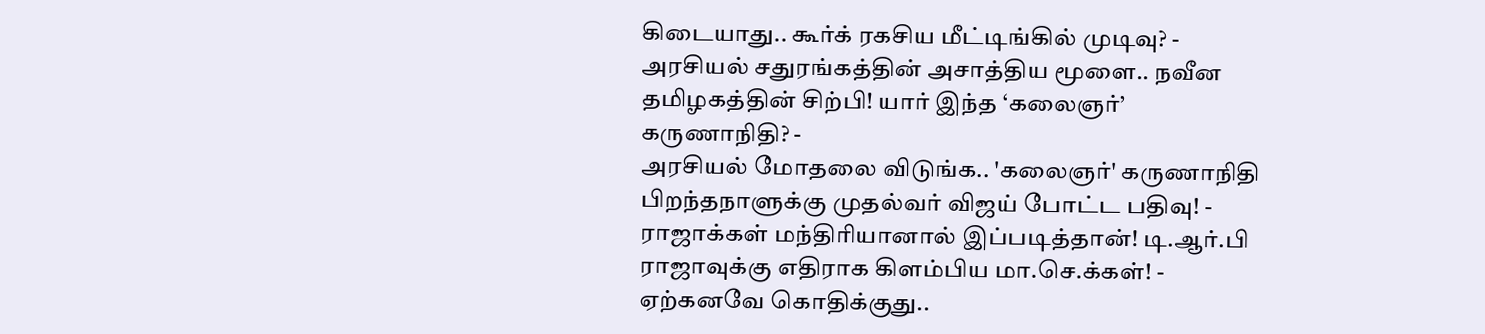கிடையாது.. கூர்க் ரகசிய மீட்டிங்கில் முடிவு? -
அரசியல் சதுரங்கத்தின் அசாத்திய மூளை.. நவீன தமிழகத்தின் சிற்பி! யார் இந்த ‘கலைஞர்’ கருணாநிதி? -
அரசியல் மோதலை விடுங்க.. 'கலைஞர்' கருணாநிதி பிறந்தநாளுக்கு முதல்வர் விஜய் போட்ட பதிவு! -
ராஜாக்கள் மந்திரியானால் இப்படித்தான்! டி.ஆர்.பி ராஜாவுக்கு எதிராக கிளம்பிய மா.செ.க்கள்! -
ஏற்கனவே கொதிக்குது..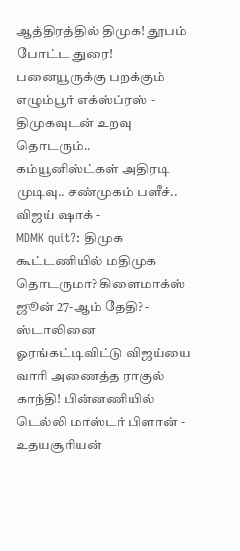ஆத்திரத்தில் திமுக! தூபம் போட்ட துரை! பனையூருக்கு பறக்கும் எழும்பூர் எக்ஸ்ப்ரஸ் -
திமுகவுடன் உறவு தொடரும்.. கம்யூனிஸ்ட்கள் அதிரடி முடிவு.. சண்முகம் பளீச்.. விஜய் ஷாக் -
MDMK quit?: திமுக கூட்டணியில் மதிமுக தொடருமா? கிளைமாக்ஸ் ஜூன் 27-ஆம் தேதி? -
ஸ்டாலினை ஓரங்கட்டிவிட்டு விஜய்யை வாரி அணைத்த ராகுல் காந்தி! பின்னணியில் டெல்லி மாஸ்டர் பிளான் -
உதயசூரியன்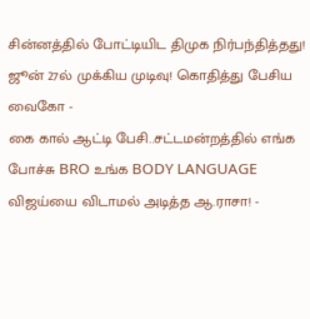சின்னத்தில் போட்டியிட திமுக நிர்பந்தித்தது! ஜூன் 27ல் முக்கிய முடிவு! கொதித்து பேசிய வைகோ -
கை கால் ஆட்டி பேசி..சட்டமன்றத்தில் எங்க போச்சு BRO உங்க BODY LANGUAGE விஜய்யை விடாமல் அடித்த ஆ.ராசா! -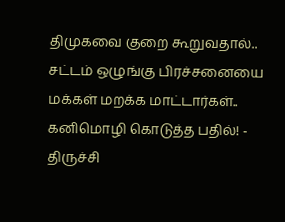திமுகவை குறை கூறுவதால்.. சட்டம் ஒழுங்கு பிரச்சனையை மக்கள் மறக்க மாட்டார்கள்.. கனிமொழி கொடுத்த பதில்! -
திருச்சி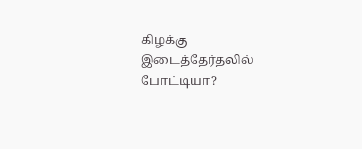கிழக்கு இடைத்தேர்தலில் போட்டியா?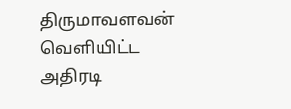திருமாவளவன் வெளியிட்ட அதிரடி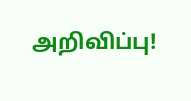அறிவிப்பு!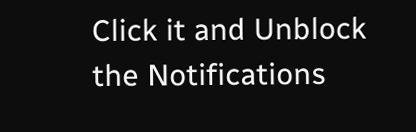Click it and Unblock the Notifications